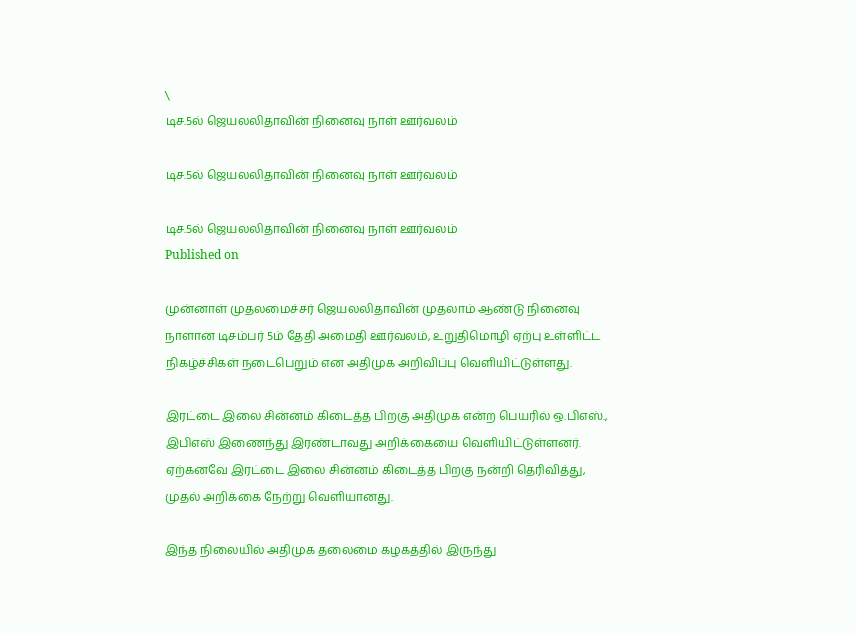\
டிச.5ல் ஜெயலலிதாவின் நினைவு நாள் ஊர்வலம்

டிச.5ல் ஜெயலலிதாவின் நினைவு நாள் ஊர்வலம்

டிச.5ல் ஜெயலலிதாவின் நினைவு நாள் ஊர்வலம்
Published on

முன்னாள் முதலமைச்சர் ஜெயலலிதாவின் முதலாம் ஆண்டு நினைவு நாளான டிசம்பர் 5ம் தேதி அமைதி ஊர்வலம், உறுதிமொழி ஏற்பு உள்ளிட்ட நிகழ்ச்சிகள் நடைபெறும் என அதிமுக அறிவிப்பு வெளியிட்டுள்ளது.

இரட்டை இலை சின்னம் கிடைத்த பிறகு அதிமுக என்ற பெயரில் ஒ.பிஎஸ்., இபிஎஸ் இணைந்து இரண்டாவது அறிக்கையை வெளியிட்டுள்ளனர். ஏற்கனவே இரட்டை இலை சின்னம் கிடைத்த பிறகு நன்றி தெரிவித்து, முதல் அறிக்கை நேற்று வெளியானது.

இந்த நிலையில் அதிமுக தலைமை கழகத்தில் இருந்து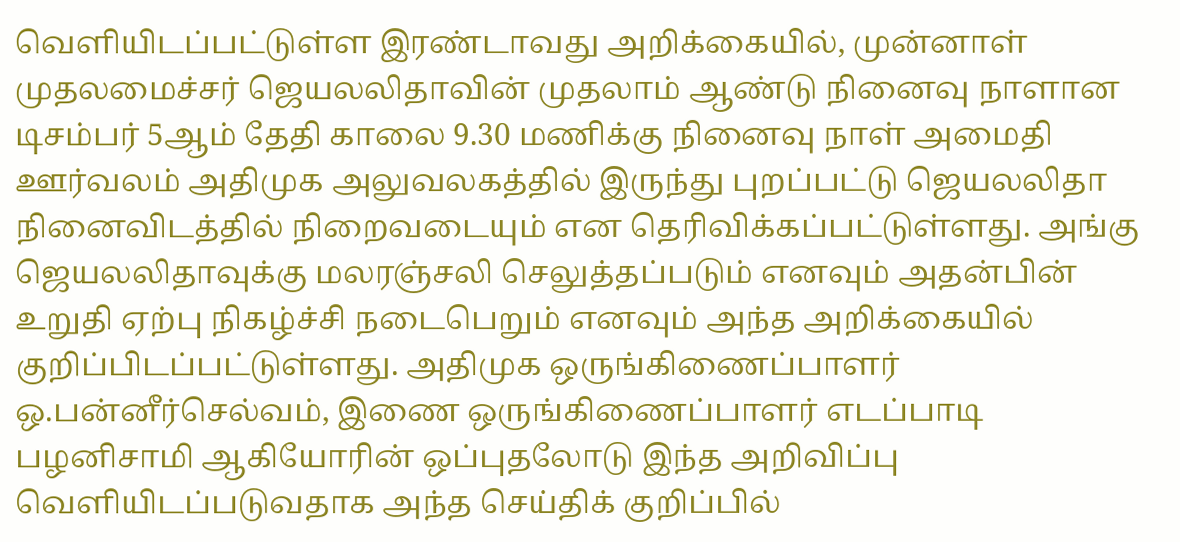வெளியிடப்பட்டுள்ள இரண்டாவது அறிக்கையில், முன்னாள் முதலமைச்சர் ஜெயலலிதாவின் முதலாம் ஆண்டு நினைவு நாளான டிசம்பர் 5ஆம் தேதி காலை 9.30 மணிக்கு நினைவு நாள் அமைதி ஊர்வலம் அதிமுக அலுவலகத்தில் இருந்து புறப்பட்டு ஜெயலலிதா நினைவிடத்தில் நிறைவடையும் என தெரிவிக்கப்பட்டுள்ளது. அங்கு ஜெயலலிதாவுக்கு மலரஞ்சலி செலுத்தப்படும் எனவும் அதன்பின் உறுதி ஏற்பு நிகழ்ச்சி நடைபெறும் எனவும் அந்த அறிக்கையில் குறிப்பிடப்பட்டுள்ளது. அதிமுக ஒருங்கிணைப்பாளர் ஒ.பன்னீர்செல்வம், இணை ஒருங்கிணைப்பாளர் எடப்பாடி பழனிசாமி ஆகியோரின் ஒப்புதலோடு இந்த அறிவிப்பு வெளியிடப்படுவதாக அந்த செய்திக் குறிப்பில்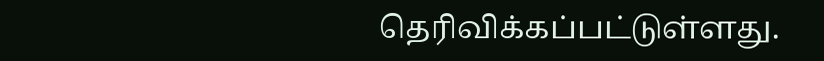தெரிவிக்கப்பட்டுள்ளது.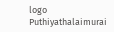logo
Puthiyathalaimurai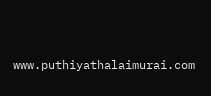www.puthiyathalaimurai.com